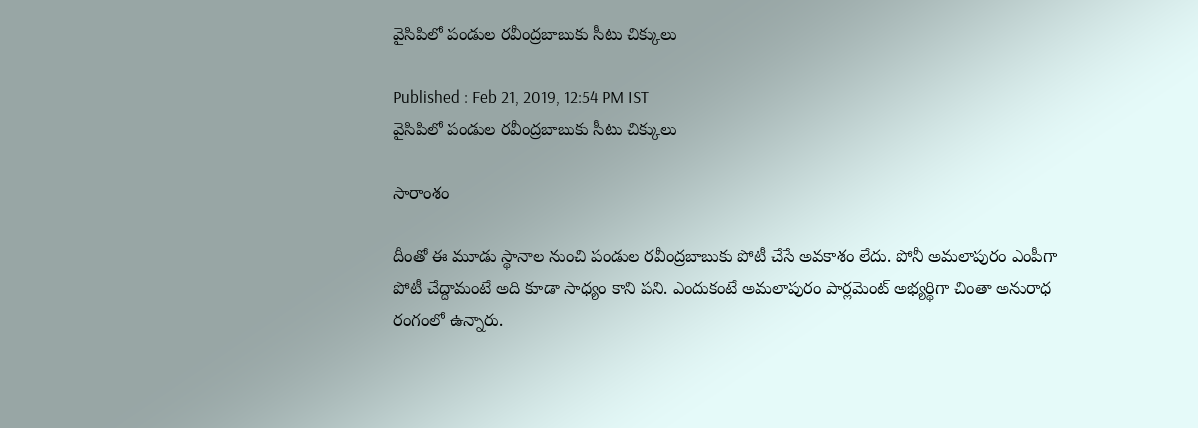వైసిపిలో పండుల రవీంద్రబాబుకు సీటు చిక్కులు

Published : Feb 21, 2019, 12:54 PM IST
వైసిపిలో పండుల రవీంద్రబాబుకు సీటు చిక్కులు

సారాంశం

దీంతో ఈ మూడు స్థానాల నుంచి పండుల రవీంద్రబాబుకు పోటీ చేసే అవకాశం లేదు. పోనీ అమలాపురం ఎంపీగా పోటీ చేద్దామంటే అది కూడా సాధ్యం కాని పని. ఎందుకంటే అమలాపురం పార్లమెంట్ అభ్యర్థిగా చింతా అనురాధ రంగంలో ఉన్నారు.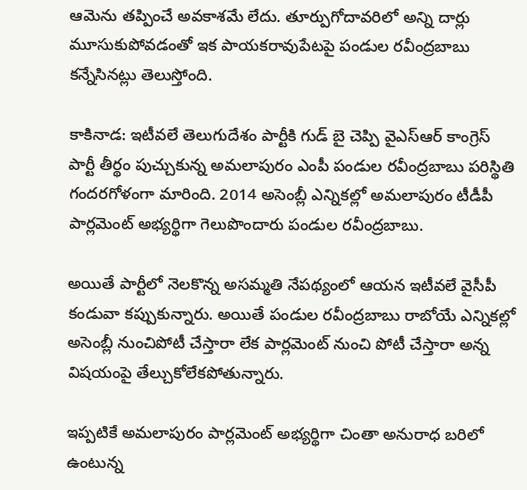ఆమెను తప్పించే అవకాశమే లేదు. తూర్పుగోదావరిలో అన్ని దార్లు మూసుకుపోవడంతో ఇక పాయకరావుపేటపై పండుల రవీంద్రబాబు కన్నేసినట్లు తెలుస్తోంది.

కాకినాడ: ఇటీవలే తెలుగుదేశం పార్టీకి గుడ్ బై చెప్పి వైఎస్ఆర్ కాంగ్రెస్ పార్టీ తీర్థం పుచ్చుకున్న అమలాపురం ఎంపీ పండుల రవీంద్రబాబు పరిస్థితి గందరగోళంగా మారింది. 2014 అసెంబ్లీ ఎన్నికల్లో అమలాపురం టీడీపీ పార్లమెంట్ అభ్యర్థిగా గెలుపొందారు పండుల రవీంద్రబాబు.

అయితే పార్టీలో నెలకొన్న అసమ్మతి నేపథ్యంలో ఆయన ఇటీవలే వైసీపీ కండువా కప్పుకున్నారు. అయితే పండుల రవీంద్రబాబు రాబోయే ఎన్నికల్లో అసెంబ్లీ నుంచిపోటీ చేస్తారా లేక పార్లమెంట్ నుంచి పోటీ చేస్తారా అన్న విషయంపై తేల్చుకోలేకపోతున్నారు.

ఇప్పటికే అమలాపురం పార్లమెంట్ అభ్యర్థిగా చింతా అనురాధ బరిలో ఉంటున్న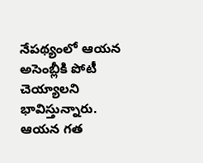నేపథ్యంలో ఆయన అసెంబ్లీకి పోటీ చెయ్యాలని భావిస్తున్నారు. ఆయన గత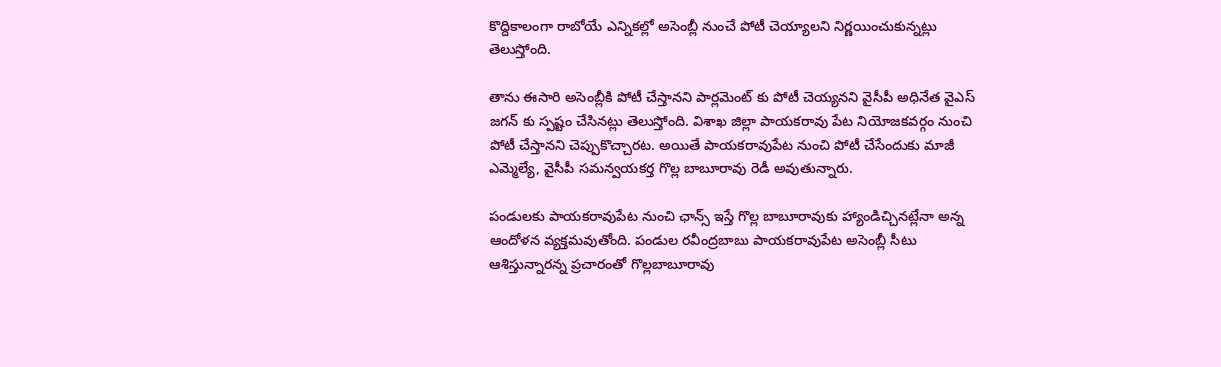కొద్దికాలంగా రాబోయే ఎన్నికల్లో అసెంబ్లీ నుంచే పోటీ చెయ్యాలని నిర్ణయించుకున్నట్లు తెలుస్తోంది.

తాను ఈసారి అసెంబ్లీకి పోటీ చేస్తానని పార్లమెంట్ కు పోటీ చెయ్యనని వైసీపీ అధినేత వైఎస్ జగన్ కు స్పష్టం చేసినట్లు తెలుస్తోంది. విశాఖ జిల్లా పాయకరావు పేట నియోజకవర్గం నుంచి పోటీ చేస్తానని చెప్పుకొచ్చారట. అయితే పాయకరావుపేట నుంచి పోటీ చేసేందుకు మాజీ ఎమ్మెల్యే, వైసీపీ సమన్వయకర్త గొల్ల బాబూరావు రెడీ అవుతున్నారు.

పండులకు పాయకరావుపేట నుంచి ఛాన్స్ ఇస్తే గొల్ల బాబూరావుకు హ్యాండిచ్చినట్లేనా అన్న ఆందోళన వ్యక్తమవుతోంది. పండుల రవీంద్రబాబు పాయకరావుపేట అసెంబ్లీ సీటు ఆశిస్తున్నారన్న ప్రచారంతో గొల్లబాబూరావు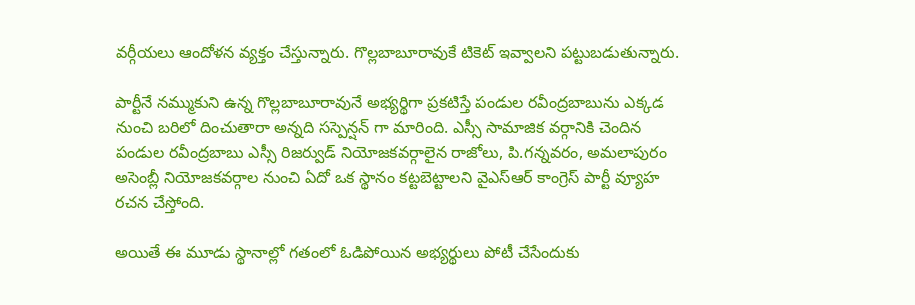వర్గీయలు ఆందోళన వ్యక్తం చేస్తున్నారు. గొల్లబాబూరావుకే టికెట్ ఇవ్వాలని పట్టుబడుతున్నారు.

పార్టీనే నమ్ముకుని ఉన్న గొల్లబాబూరావునే అభ్యర్థిగా ప్రకటిస్తే పండుల రవీంద్రబాబును ఎక్కడ నుంచి బరిలో దించుతారా అన్నది సస్పెన్షన్ గా మారింది. ఎస్సీ సామాజిక వర్గానికి చెందిన పండుల రవీంద్రబాబు ఎస్సీ రిజర్వుడ్ నియోజకవర్గాలైన రాజోలు, పి.గన్నవరం, అమలాపురం అసెంబ్లీ నియోజకవర్గాల నుంచి ఏదో ఒక స్థానం కట్టబెట్టాలని వైఎస్ఆర్ కాంగ్రెస్ పార్టీ వ్యూహ రచన చేస్తోంది.

అయితే ఈ మూడు స్థానాల్లో గతంలో ఓడిపోయిన అభ్యర్థులు పోటీ చేసేందుకు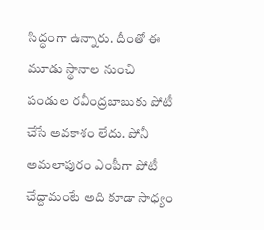సిద్ధంగా ఉన్నారు. దీంతో ఈ మూడు స్థానాల నుంచి పండుల రవీంద్రబాబుకు పోటీ చేసే అవకాశం లేదు. పోనీ అమలాపురం ఎంపీగా పోటీ చేద్దామంటే అది కూడా సాధ్యం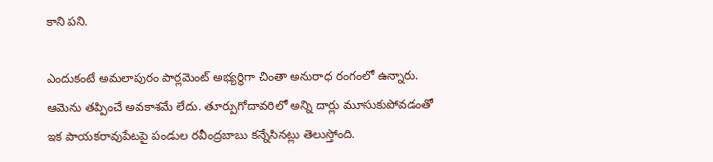కాని పని.

ఎందుకంటే అమలాపురం పార్లమెంట్ అభ్యర్థిగా చింతా అనురాధ రంగంలో ఉన్నారు.  ఆమెను తప్పించే అవకాశమే లేదు. తూర్పుగోదావరిలో అన్ని దార్లు మూసుకుపోవడంతో ఇక పాయకరావుపేటపై పండుల రవీంద్రబాబు కన్నేసినట్లు తెలుస్తోంది.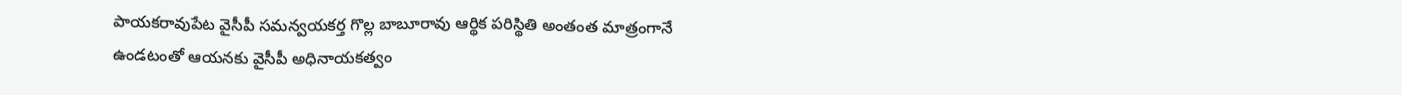పాయకరావుపేట వైసీపీ సమన్వయకర్త గొల్ల బాబూరావు ఆర్థిక పరిస్థితి అంతంత మాత్రంగానే ఉండటంతో ఆయనకు వైసీపీ అధినాయకత్వం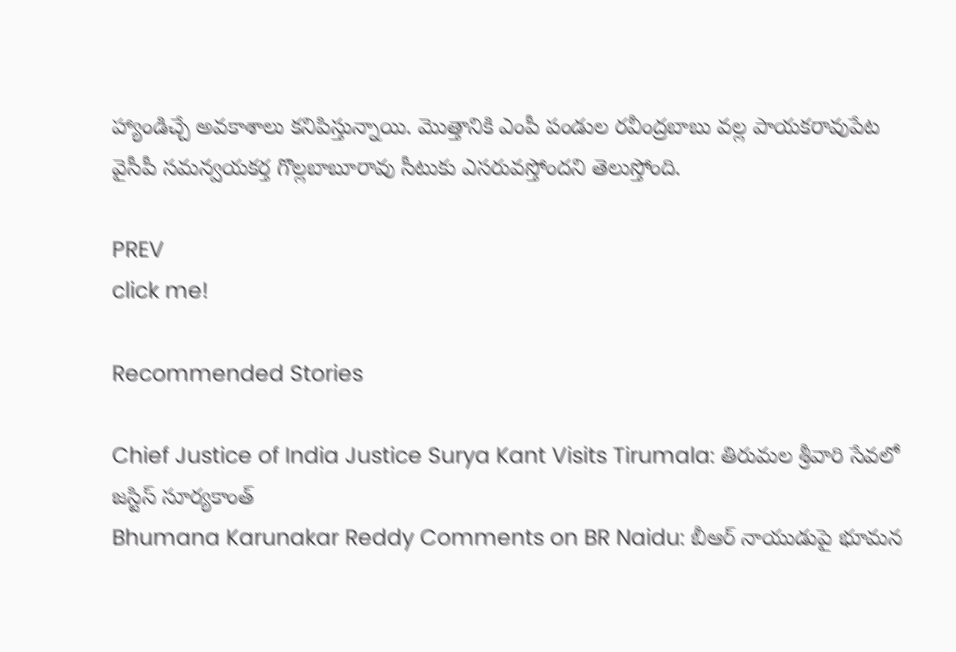హ్యాండిచ్చే అవకాశాలు కనిపిస్తున్నాయి. మెుత్తానికి ఎంపీ పండుల రవీంద్రబాబు వల్ల పాయకరావుపేట వైసీపీ సమన్వయకర్త గొల్లబాబూరావు సీటుకు ఎసరువస్తోందని తెలుస్తోంది.

PREV
click me!

Recommended Stories

Chief Justice of India Justice Surya Kant Visits Tirumala: తిరుమల శ్రీవారి సేవలో జస్టిస్ సూర్యకాంత్
Bhumana Karunakar Reddy Comments on BR Naidu: బీఆర్ నాయుడుపై భూమన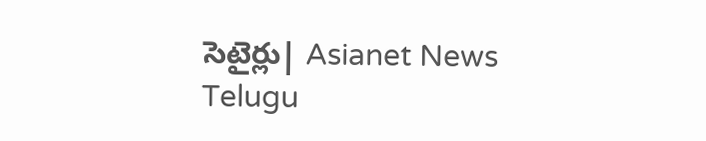సెటైర్లు| Asianet News Telugu